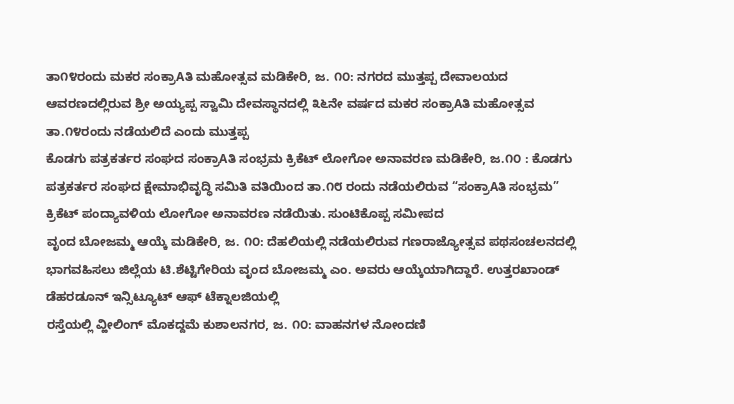ತಾ೧೪ರಂದು ಮಕರ ಸಂಕ್ರಾAತಿ ಮಹೋತ್ಸವ ಮಡಿಕೇರಿ, ಜ. ೧೦: ನಗರದ ಮುತ್ತಪ್ಪ ದೇವಾಲಯದ ಆವರಣದಲ್ಲಿರುವ ಶ್ರೀ ಅಯ್ಯಪ್ಪ ಸ್ವಾಮಿ ದೇವಸ್ಥಾನದಲ್ಲಿ ೩೬ನೇ ವರ್ಷದ ಮಕರ ಸಂಕ್ರಾAತಿ ಮಹೋತ್ಸವ ತಾ.೧೪ರಂದು ನಡೆಯಲಿದೆ ಎಂದು ಮುತ್ತಪ್ಪ
ಕೊಡಗು ಪತ್ರಕರ್ತರ ಸಂಘದ ಸಂಕ್ರಾAತಿ ಸಂಭ್ರಮ ಕ್ರಿಕೆಟ್ ಲೋಗೋ ಅನಾವರಣ ಮಡಿಕೇರಿ, ಜ.೧೦ : ಕೊಡಗು ಪತ್ರಕರ್ತರ ಸಂಘದ ಕ್ಷೇಮಾಭಿವೃದ್ಧಿ ಸಮಿತಿ ವತಿಯಿಂದ ತಾ.೧೮ ರಂದು ನಡೆಯಲಿರುವ “ಸಂಕ್ರಾAತಿ ಸಂಭ್ರಮ” ಕ್ರಿಕೆಟ್ ಪಂದ್ಯಾವಳಿಯ ಲೋಗೋ ಅನಾವರಣ ನಡೆಯಿತು. ಸುಂಟಿಕೊಪ್ಪ ಸಮೀಪದ
ವೃಂದ ಬೋಜಮ್ಮ ಆಯ್ಕೆ ಮಡಿಕೇರಿ, ಜ. ೧೦: ದೆಹಲಿಯಲ್ಲಿ ನಡೆಯಲಿರುವ ಗಣರಾಜ್ಯೋತ್ಸವ ಪಥಸಂಚಲನದಲ್ಲಿ ಭಾಗವಹಿಸಲು ಜಿಲ್ಲೆಯ ಟಿ.ಶೆಟ್ಟಿಗೇರಿಯ ವೃಂದ ಬೋಜಮ್ಮ ಎಂ. ಅವರು ಆಯ್ಕೆಯಾಗಿದ್ದಾರೆ. ಉತ್ತರಖಾಂಡ್ ಡೆಹರಡೂನ್ ಇನ್ಸಿಟ್ಯೂಟ್ ಆಫ್ ಟೆಕ್ನಾಲಜಿಯಲ್ಲಿ
ರಸ್ತೆಯಲ್ಲಿ ವ್ಹೀಲಿಂಗ್ ಮೊಕದ್ದಮೆ ಕುಶಾಲನಗರ, ಜ. ೧೦: ವಾಹನಗಳ ನೋಂದಣಿ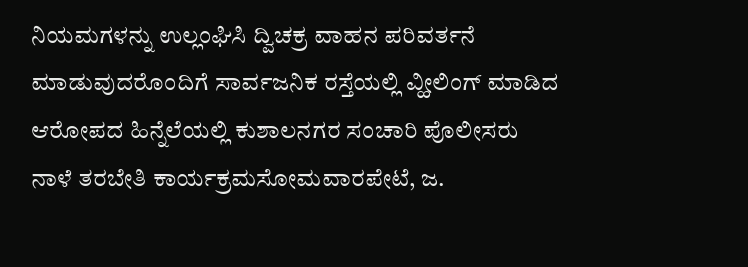ನಿಯಮಗಳನ್ನು ಉಲ್ಲಂಘಿಸಿ ದ್ವಿಚಕ್ರ ವಾಹನ ಪರಿವರ್ತನೆ ಮಾಡುವುದರೊಂದಿಗೆ ಸಾರ್ವಜನಿಕ ರಸ್ತೆಯಲ್ಲಿ ವ್ಹೀಲಿಂಗ್ ಮಾಡಿದ ಆರೋಪದ ಹಿನ್ನೆಲೆಯಲ್ಲಿ ಕುಶಾಲನಗರ ಸಂಚಾರಿ ಪೊಲೀಸರು
ನಾಳೆ ತರಬೇತಿ ಕಾರ್ಯಕ್ರಮಸೋಮವಾರಪೇಟೆ, ಜ.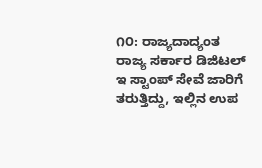೧೦: ರಾಜ್ಯದಾದ್ಯಂತ ರಾಜ್ಯ ಸರ್ಕಾರ ಡಿಜಿಟಲ್ ಇ ಸ್ಟಾಂಪ್ ಸೇವೆ ಜಾರಿಗೆ ತರುತ್ತಿದ್ದು, ಇಲ್ಲಿನ ಉಪ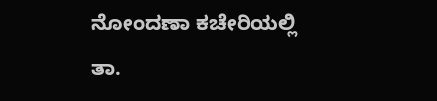ನೋಂದಣಾ ಕಚೇರಿಯಲ್ಲಿ ತಾ.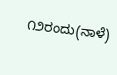೧೨ರಂದು(ನಾಳೆ)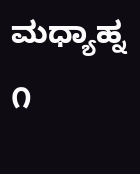ಮಧ್ಯಾಹ್ನ ೧